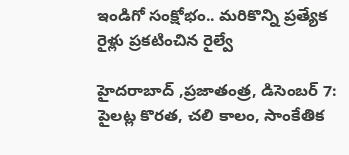ఇండిగో సంక్షోభం.. మరికొన్ని ప్రత్యేక రైళ్లు ప్రకటించిన రైల్వే

హైదరాబాద్ ,ప్రజాతంత్ర, డిసెంబర్ 7: పైలట్ల కొరత, చలి కాలం, సాంకేతిక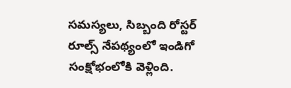సమస్యలు, సిబ్బంది రోస్టర్ రూల్స్ నేపథ్యంలో ఇండిగో సంక్షోభంలోకి వెళ్లింది.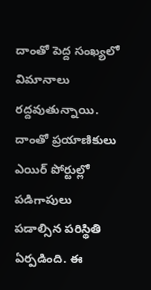దాంతో పెద్ద సంఖ్యలో విమానాలు రద్దవుతున్నాయి. దాంతో ప్రయాణికులు ఎయిర్ పోర్టుల్లో పడిగాపులు పడాల్సిన పరిస్థితి ఏర్పడింది. ఈ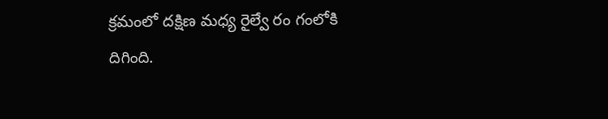క్రమంలో దక్షిణ మధ్య రైల్వే రం గంలోకి దిగింది.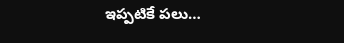ఇప్పటికే పలు…